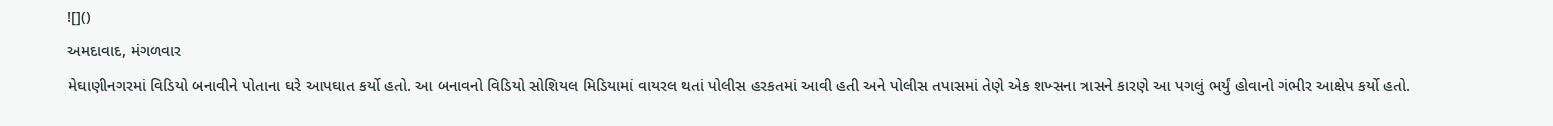![]()
અમદાવાદ, મંગળવાર
મેઘાણીનગરમાં વિડિયો બનાવીને પોતાના ઘરે આપઘાત કર્યો હતો. આ બનાવનો વિડિયો સોશિયલ મિડિયામાં વાયરલ થતાં પોલીસ હરકતમાં આવી હતી અને પોલીસ તપાસમાં તેણે એક શખ્સના ત્રાસને કારણે આ પગલું ભર્યું હોવાનો ગંભીર આક્ષેપ કર્યો હતો.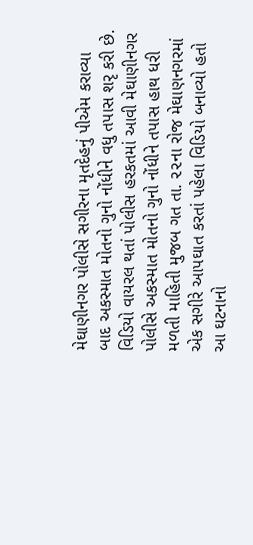મેઘાણીનગર પોલીસે સગીરના મૃતદેહનું પીએમ કરાવ્યા બાદ અકસ્માત મોતનો ગુનો નોંધીને વધુ તપાસ શરૃ કરી છે.
વિડિયો વાયરલ થતાં પોલીસ હરકતમાં આવી મેઘાણીનગર પોલીસે અકસ્માત મોતનો ગુનો નોંધીને તપાસ હાથ ધરી
મળતી માહિતી મુજબ ગત તા. ૨૨ના રોજ મેઘાણનગરમાં એક સગીરે આપઘાત કરતાં પહેલા વિડિયો બનાવ્યો હતો આ ઘટનાનો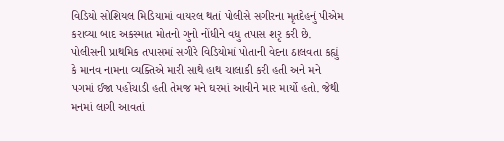વિડિયો સોશિયલ મિડિયામાં વાયરલ થતાં પોલીસે સગીરના મૃતદેહનું પીએમ કરાવ્યા બાદ અકસ્માત મોતનો ગુનો નોંધીને વધુ તપાસ શરૃ કરી છે.
પોલીસની પ્રાથમિક તપાસમાં સગીરે વિડિયોમાં પોતાની વેદના ઠાલવતા કહ્યું કે માનવ નામના વ્યક્તિએ મારી સાથે હાથ ચાલાકી કરી હતી અને મને પગમાં ઈજા પહોંચાડી હતી તેમજ મને ઘરમાં આવીને માર માર્યો હતો. જેથી મનમાં લાગી આવતાં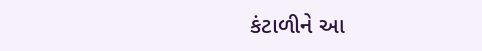કંટાળીને આ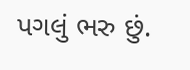પગલું ભરુ છું.